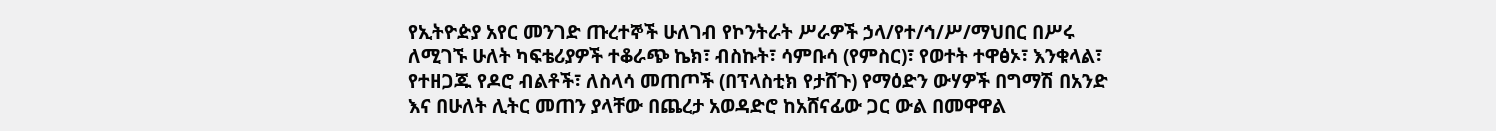የኢትዮዽያ አየር መንገድ ጡረተኞች ሁለገብ የኮንትራት ሥራዎች ኃላ/የተ/ኅ/ሥ/ማህበር በሥሩ ለሚገኙ ሁለት ካፍቴሪያዎች ተቆራጭ ኬክ፣ ብስኩት፣ ሳምቡሳ (የምስር)፣ የወተት ተዋፅኦ፣ እንቁላል፣ የተዘጋጁ የዶሮ ብልቶች፣ ለስላሳ መጠጦች (በፕላስቲክ የታሸጉ) የማዕድን ውሃዎች በግማሽ በአንድ እና በሁለት ሊትር መጠን ያላቸው በጨረታ አወዳድሮ ከአሸናፊው ጋር ውል በመዋዋል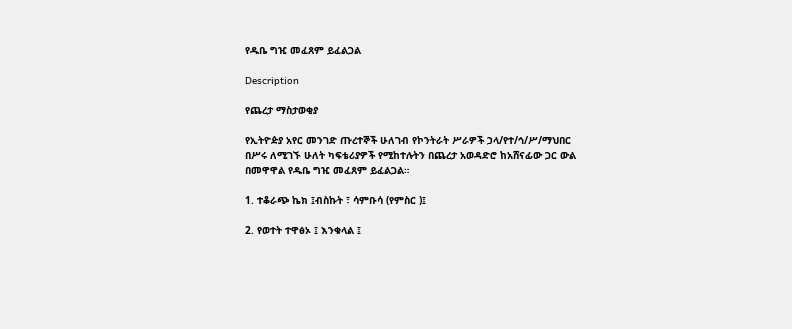የዱቤ ግዢ መፈጸም ይፈልጋል

Description

የጨረታ ማስታወቂያ

የኢትዮዽያ አየር መንገድ ጡረተኞች ሁለገብ የኮንትራት ሥራዎች ኃላ/የተ/ኅ/ሥ/ማህበር በሥሩ ለሚገኙ ሁለት ካፍቴሪያዎች የሚከተሉትን በጨረታ አወዳድሮ ከአሸናፊው ጋር ውል በመዋዋል የዱቤ ግዢ መፈጸም ይፈልጋል።

1. ተቆራጭ ኬክ ፤ብስኩት ፣ ሳምቡሳ (የምስር )፤

2. የወተት ተዋፅኦ ፤ እንቁላል ፤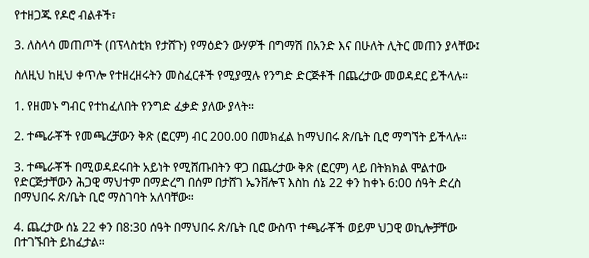የተዘጋጁ የዶሮ ብልቶች፣

3. ለስላሳ መጠጦች (በፕላስቲክ የታሸጉ) የማዕድን ውሃዎች በግማሽ በአንድ እና በሁለት ሊትር መጠን ያላቸው፤

ስለዚህ ከዚህ ቀጥሎ የተዘረዘሩትን መስፈርቶች የሚያሟሉ የንግድ ድርጅቶች በጨረታው መወዳደር ይችላሉ።

1. የዘመኑ ግብር የተከፈለበት የንግድ ፈቃድ ያለው ያላት።

2. ተጫራቾች የመጫረቻውን ቅጽ (ፎርም) ብር 200.00 በመክፈል ከማህበሩ ጽ/ቤት ቢሮ ማግኘት ይችላሉ።

3. ተጫራቾች በሚወዳደሩበት አይነት የሚሸጡበትን ዋጋ በጨረታው ቅጽ (ፎርም) ላይ በትክክል ሞልተው የድርጅታቸውን ሕጋዊ ማህተም በማድረግ በሰም በታሸገ ኤንቨሎፕ እስከ ሰኔ 22 ቀን ከቀኑ 6:00 ሰዓት ድረስ በማህበሩ ጽ/ቤት ቢሮ ማስገባት አለባቸው።

4. ጨረታው ሰኔ 22 ቀን በ8:30 ሰዓት በማህበሩ ጽ/ቤት ቢሮ ውስጥ ተጫራቾች ወይም ህጋዊ ወኪሎቻቸው በተገኙበት ይከፈታል።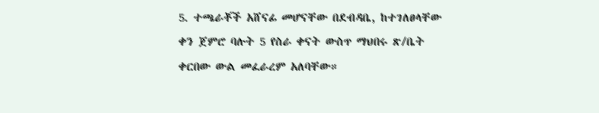5. ተጫራቾች አሸናፊ መሆናቸው በደብዳቤ, ከተገለፀላቸው ቀን ጀምሮ ባሉት 5 የስራ ቀናት ውስጥ ማህበሩ ጽ/ቤት ቀርበው ውል መፈራረም አለባቸው።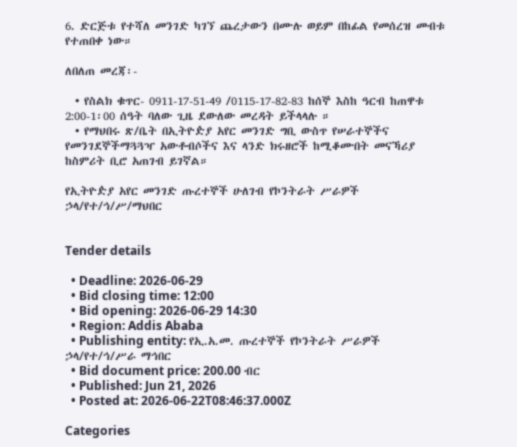6. ድርጅቱ የተሻለ መንገድ ካገኘ ጨረታውን በሙሉ ወይም በከፊል የመሰረዝ መብቱ የተጠበቀ ነው።

ለበለጠ መረጃ፡-

  • የስልክ ቁጥር- 0911-17-51-49 /0115-17-82-83 ከሰኞ እስከ ዓርብ ከጠዋቱ 2:00-1፡00 ሰዓት ባለው ጊዜ ደውለው መረዳት ይችላላሉ ።
  • የማህበሩ ጽ/ቤት በኢትዮዽያ አየር መንገድ ግቢ ውስጥ የሠራተኞችና የመንገደኞችማጓጓዣ አውቶብሶችና እና ላንድ ክሩዘሮች ከሚቆሙበት መናኻሪያ ከስምሪት ቢሮ አጠገብ ይገኛል።

የኢትዮዽያ አየር መንገድ ጡረተኞች ሁለገብ የኮንትራት ሥራዎች ኃላ/የተ/ኅ/ሥ/ማህበር


Tender details

  • Deadline: 2026-06-29
  • Bid closing time: 12:00
  • Bid opening: 2026-06-29 14:30
  • Region: Addis Ababa
  • Publishing entity: የኢ.አ.መ. ጡረተኞች የኮንትራት ሥራዎች ኃላ/የተ/ኅ/ሥራ ማኅበር
  • Bid document price: 200.00 ብር
  • Published: Jun 21, 2026
  • Posted at: 2026-06-22T08:46:37.000Z

Categories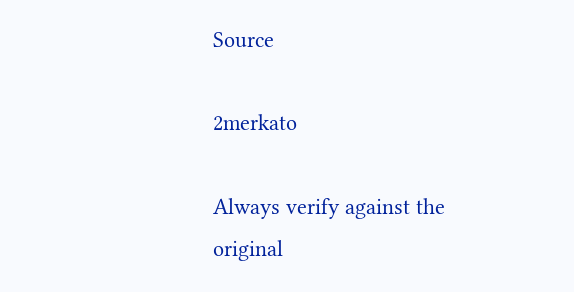Source

2merkato

Always verify against the original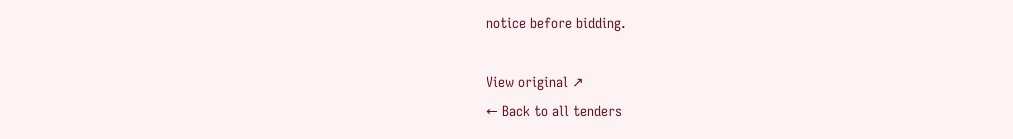notice before bidding.

View original ↗
← Back to all tenders